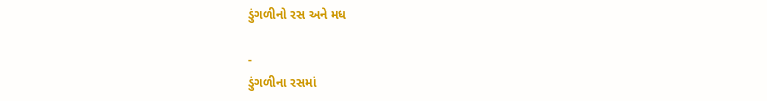ડુંગળીનો રસ અને મધ

-
ડુંગળીના રસમાં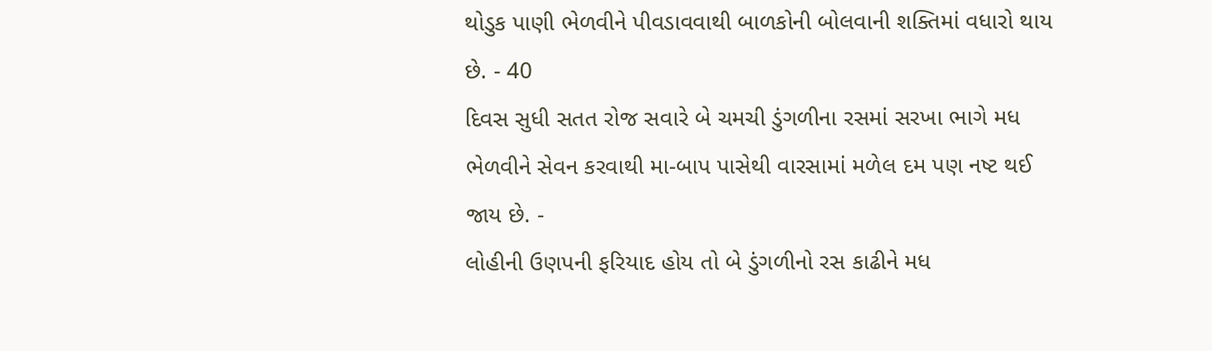થોડુક પાણી ભેળવીને પીવડાવવાથી બાળકોની બોલવાની શક્તિમાં વધારો થાય છે. - 40
દિવસ સુધી સતત રોજ સવારે બે ચમચી ડુંગળીના રસમાં સરખા ભાગે મધ ભેળવીને સેવન કરવાથી મા-બાપ પાસેથી વારસામાં મળેલ દમ પણ નષ્ટ થઈ જાય છે. -
લોહીની ઉણપની ફરિયાદ હોય તો બે ડુંગળીનો રસ કાઢીને મધ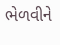ભેળવીને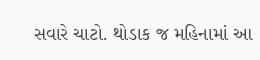સવારે ચાટો. થોડાક જ મહિનામાં આ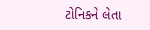ટોનિકને લેતા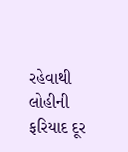રહેવાથી લોહીની ફરિયાદ દૂર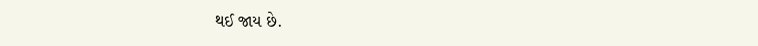થઈ જાય છે.